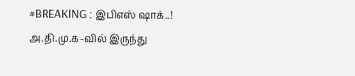#BREAKING : இபிஎஸ் ஷாக்..! அ.தி.மு.க-வில் இருந்து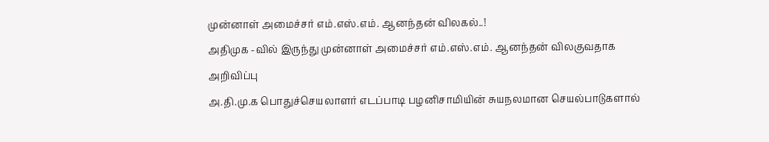முன்னாள் அமைச்சர் எம்.எஸ்.எம். ஆனந்தன் விலகல்..!
அதிமுக -வில் இருந்து முன்னாள் அமைச்சர் எம்.எஸ்.எம். ஆனந்தன் விலகுவதாக அறிவிப்பு
அ.தி.மு.க பொதுச்செயலாளர் எடப்பாடி பழனிசாமியின் சுயநலமான செயல்பாடுகளால்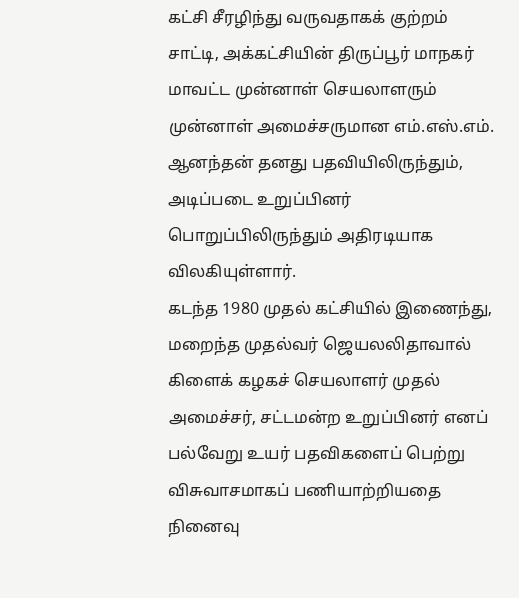கட்சி சீரழிந்து வருவதாகக் குற்றம் சாட்டி, அக்கட்சியின் திருப்பூர் மாநகர் மாவட்ட முன்னாள் செயலாளரும் முன்னாள் அமைச்சருமான எம்.எஸ்.எம். ஆனந்தன் தனது பதவியிலிருந்தும், அடிப்படை உறுப்பினர் பொறுப்பிலிருந்தும் அதிரடியாக விலகியுள்ளார்.
கடந்த 1980 முதல் கட்சியில் இணைந்து, மறைந்த முதல்வர் ஜெயலலிதாவால் கிளைக் கழகச் செயலாளர் முதல் அமைச்சர், சட்டமன்ற உறுப்பினர் எனப் பல்வேறு உயர் பதவிகளைப் பெற்று விசுவாசமாகப் பணியாற்றியதை நினைவு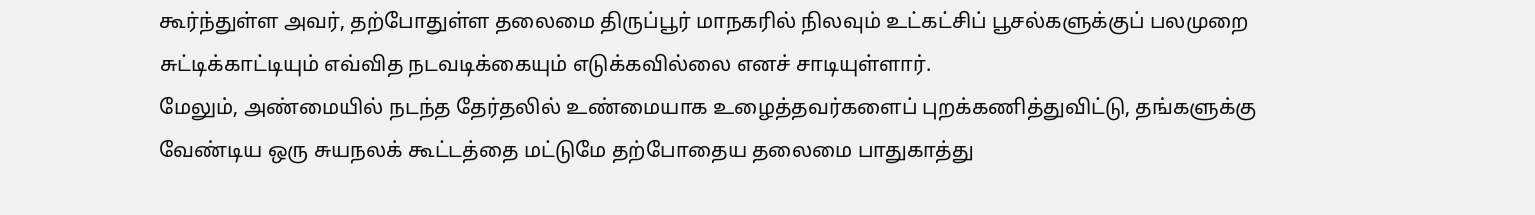கூர்ந்துள்ள அவர், தற்போதுள்ள தலைமை திருப்பூர் மாநகரில் நிலவும் உட்கட்சிப் பூசல்களுக்குப் பலமுறை சுட்டிக்காட்டியும் எவ்வித நடவடிக்கையும் எடுக்கவில்லை எனச் சாடியுள்ளார்.
மேலும், அண்மையில் நடந்த தேர்தலில் உண்மையாக உழைத்தவர்களைப் புறக்கணித்துவிட்டு, தங்களுக்கு வேண்டிய ஒரு சுயநலக் கூட்டத்தை மட்டுமே தற்போதைய தலைமை பாதுகாத்து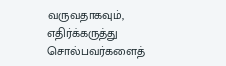வருவதாகவும், எதிர்க்கருத்து சொல்பவர்களைத்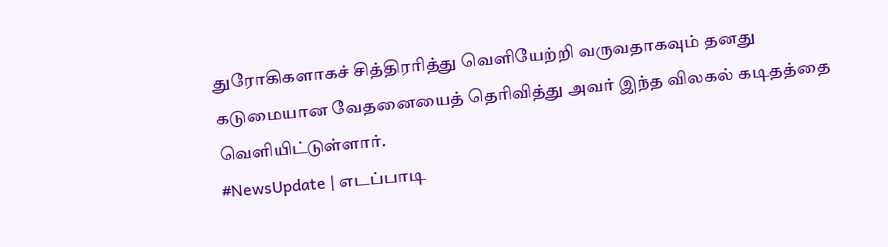துரோகிகளாகச் சித்திரரித்து வெளியேற்றி வருவதாகவும் தனது கடுமையான வேதனையைத் தெரிவித்து அவர் இந்த விலகல் கடிதத்தை வெளியிட்டுள்ளார்.
#NewsUpdate | எடப்பாடி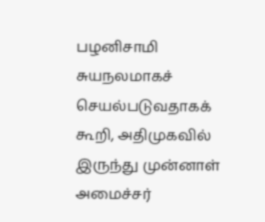பழனிசாமி சுயநலமாகச் செயல்படுவதாகக் கூறி, அதிமுகவில் இருந்து முன்னாள் அமைச்சர்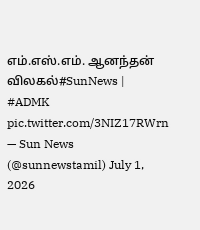எம்.எஸ்.எம். ஆனந்தன் விலகல்#SunNews | #ADMK pic.twitter.com/3NIZ17RWrn
— Sun News (@sunnewstamil) July 1, 2026